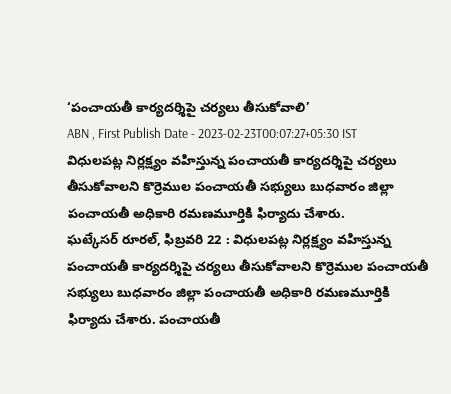‘పంచాయతీ కార్యదర్శిపై చర్యలు తీసుకోవాలి’
ABN , First Publish Date - 2023-02-23T00:07:27+05:30 IST
విధులపట్ల నిర్లక్ష్యం వహిస్తున్న పంచాయతీ కార్యదర్శిపై చర్యలు తీసుకోవాలని కొర్రెముల పంచాయతీ సభ్యులు బుధవారం జిల్లా పంచాయతీ అధికారి రమణమూర్తికి ఫిర్యాదు చేశారు.
ఘట్కేసర్ రూరల్, ఫిబ్రవరి 22 : విధులపట్ల నిర్లక్ష్యం వహిస్తున్న పంచాయతీ కార్యదర్శిపై చర్యలు తీసుకోవాలని కొర్రెముల పంచాయతీ సభ్యులు బుధవారం జిల్లా పంచాయతీ అధికారి రమణమూర్తికి ఫిర్యాదు చేశారు. పంచాయతీ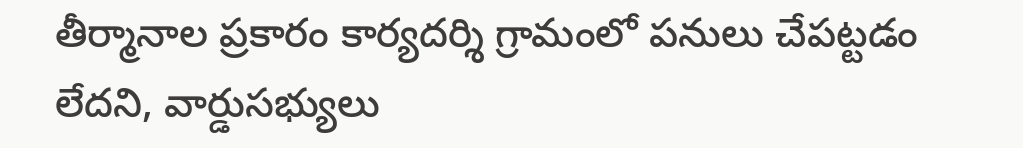తీర్మానాల ప్రకారం కార్యదర్శి గ్రామంలో పనులు చేపట్టడం లేదని, వార్డుసభ్యులు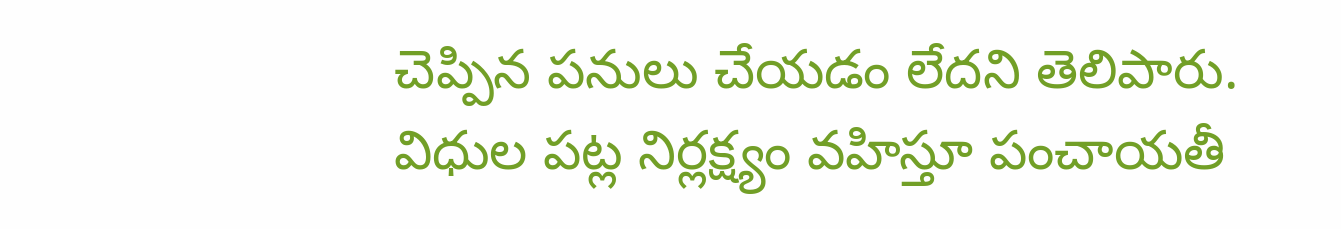చెప్పిన పనులు చేయడం లేదని తెలిపారు. విధుల పట్ల నిర్లక్ష్యం వహిస్తూ పంచాయతీ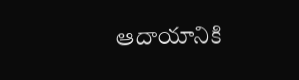ఆదాయానికి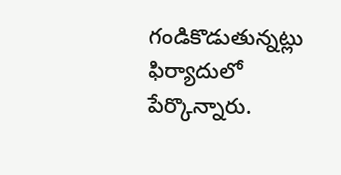గండికొడుతున్నట్లు ఫిర్యాదులో పేర్కొన్నారు.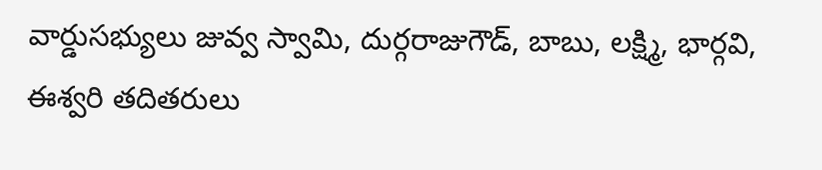వార్డుసభ్యులు జువ్వ స్వామి, దుర్గరాజుగౌడ్, బాబు, లక్ష్మి, భార్గవి, ఈశ్వరి తదితరులు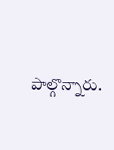పాల్గొన్నారు.